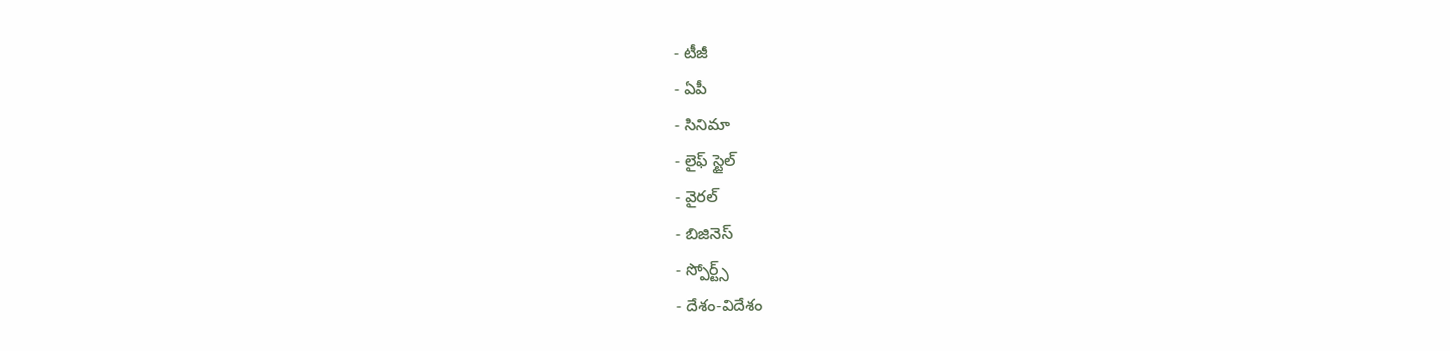- టీజీ
- ఏపీ
- సినిమా
- లైఫ్ స్టైల్
- వైరల్
- బిజినెస్
- స్పోర్ట్స్
- దేశం-విదేశం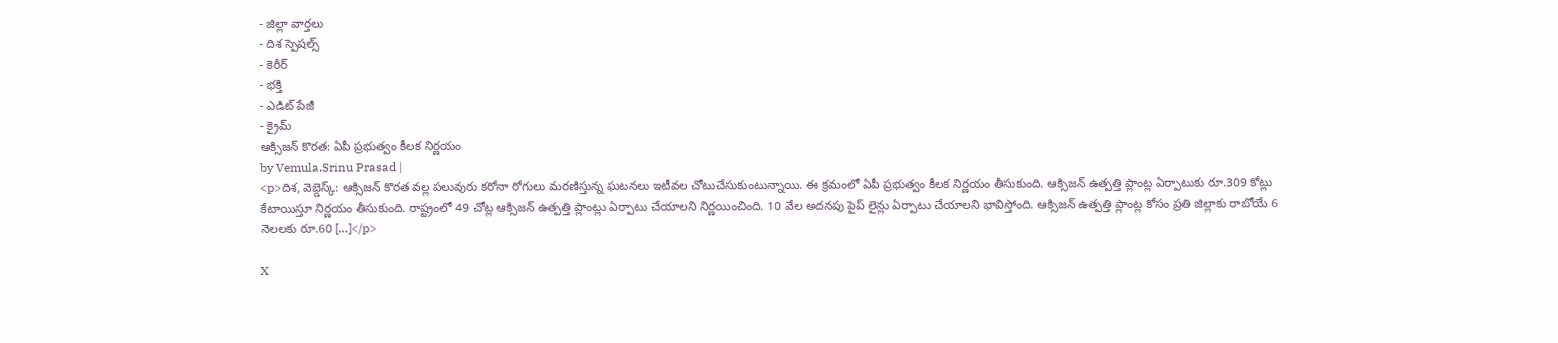- జిల్లా వార్తలు
- దిశ స్పెషల్స్
- కెరీర్
- భక్తి
- ఎడిట్ పేజీ
- క్రైమ్
ఆక్సిజన్ కొరత: ఏపీ ప్రభుత్వం కీలక నిర్ణయం
by Vemula.Srinu Prasad |
<p>దిశ, వెబ్డెస్క్: ఆక్సిజన్ కొరత వల్ల పలువురు కరోనా రోగులు మరణిస్తున్న ఘటనలు ఇటీవల చోటుచేసుకుంటున్నాయి. ఈ క్రమంలో ఏపీ ప్రభుత్వం కీలక నిర్ణయం తీసుకుంది. ఆక్సిజన్ ఉత్పత్తి ప్లాంట్ల ఏర్పాటుకు రూ.309 కోట్లు కేటాయిస్తూ నిర్ణయం తీసుకుంది. రాష్ట్రంలో 49 చోట్ల ఆక్సిజన్ ఉత్పత్తి ప్లాంట్లు ఏర్పాటు చేయాలని నిర్ణయించింది. 10 వేల అదనపు పైప్ లైన్లు ఏర్పాటు చేయాలని భావిస్తోంది. ఆక్సిజన్ ఉత్పత్తి ప్లాంట్ల కోసం ప్రతి జిల్లాకు రాబోయే 6 నెలలకు రూ.60 […]</p>

X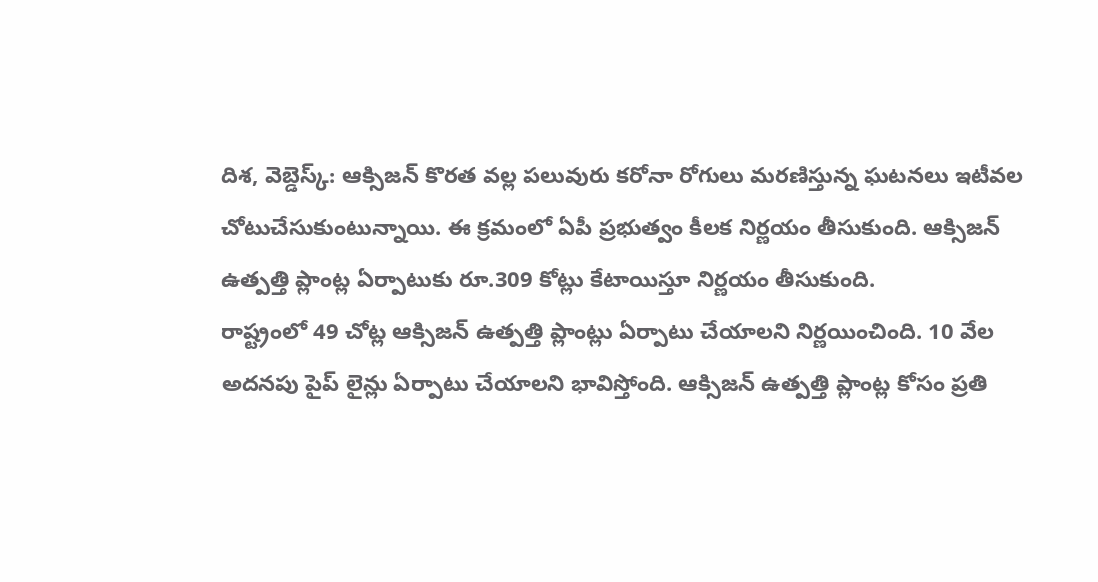దిశ, వెబ్డెస్క్: ఆక్సిజన్ కొరత వల్ల పలువురు కరోనా రోగులు మరణిస్తున్న ఘటనలు ఇటీవల చోటుచేసుకుంటున్నాయి. ఈ క్రమంలో ఏపీ ప్రభుత్వం కీలక నిర్ణయం తీసుకుంది. ఆక్సిజన్ ఉత్పత్తి ప్లాంట్ల ఏర్పాటుకు రూ.309 కోట్లు కేటాయిస్తూ నిర్ణయం తీసుకుంది.
రాష్ట్రంలో 49 చోట్ల ఆక్సిజన్ ఉత్పత్తి ప్లాంట్లు ఏర్పాటు చేయాలని నిర్ణయించింది. 10 వేల అదనపు పైప్ లైన్లు ఏర్పాటు చేయాలని భావిస్తోంది. ఆక్సిజన్ ఉత్పత్తి ప్లాంట్ల కోసం ప్రతి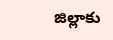జిల్లాకు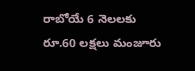రాబోయే 6 నెలలకు రూ.60 లక్షలు మంజూరు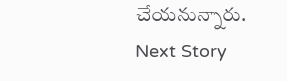చేయనున్నారు.
Next Story